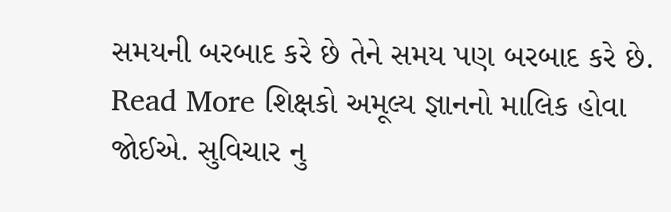સમયની બરબાદ કરે છે તેને સમય પણ બરબાદ કરે છે. Read More શિક્ષકો અમૂલ્ય જ્ઞાનનો માલિક હોવા જોઈએ. સુવિચાર નુ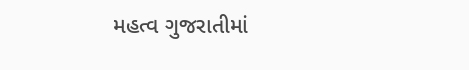મહત્વ ગુજરાતીમાં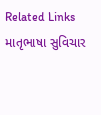Related Links માતૃભાષા સુવિચાર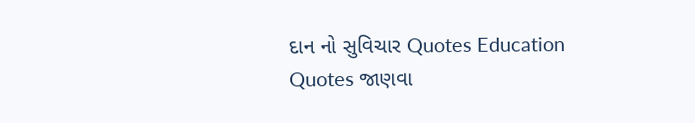દાન નો સુવિચાર Quotes Education Quotes જાણવા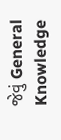જેવું General Knowledge